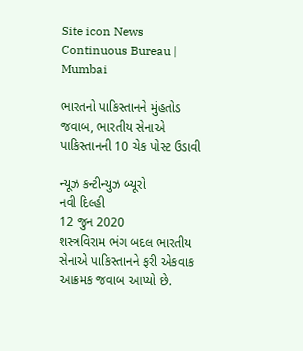Site icon News Continuous Bureau | Mumbai

ભારતનો પાકિસ્તાનને મુંહતોડ જવાબ, ભારતીય સેનાએ પાકિસ્તાનની 10 ચેક પોસ્ટ ઉડાવી

ન્યૂઝ કન્ટીન્યુઝ બ્યૂરો
નવી દિલ્હી
12 જુન 2020
શસ્ત્રવિરામ ભંગ બદલ ભારતીય સેનાએ પાકિસ્તાનને ફરી એકવાક આક્રમક જવાબ આપ્યો છે.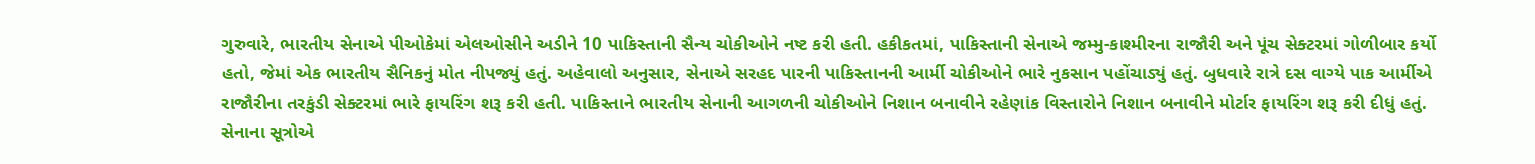ગુરુવારે, ભારતીય સેનાએ પીઓકેમાં એલઓસીને અડીને 10 પાકિસ્તાની સૈન્ય ચોકીઓને નષ્ટ કરી હતી. હકીકતમાં, પાકિસ્તાની સેનાએ જમ્મુ-કાશ્મીરના રાજૌરી અને પૂંચ સેક્ટરમાં ગોળીબાર કર્યો હતો, જેમાં એક ભારતીય સૈનિકનું મોત નીપજ્યું હતું. અહેવાલો અનુસાર, સેનાએ સરહદ પારની પાકિસ્તાનની આર્મી ચોકીઓને ભારે નુકસાન પહોંચાડ્યું હતું. બુધવારે રાત્રે દસ વાગ્યે પાક આર્મીએ રાજૌરીના તરકુંડી સેક્ટરમાં ભારે ફાયરિંગ શરૂ કરી હતી. પાકિસ્તાને ભારતીય સેનાની આગળની ચોકીઓને નિશાન બનાવીને રહેણાંક વિસ્તારોને નિશાન બનાવીને મોર્ટાર ફાયરિંગ શરૂ કરી દીધું હતું. સેનાના સૂત્રોએ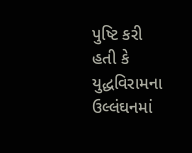પુષ્ટિ કરી હતી કે યુદ્ધવિરામના ઉલ્લંઘનમાં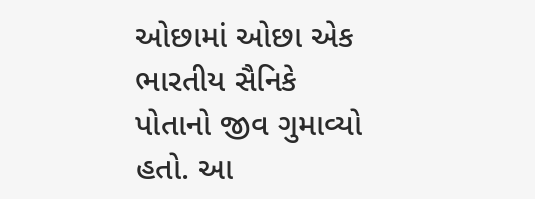ઓછામાં ઓછા એક ભારતીય સૈનિકે પોતાનો જીવ ગુમાવ્યો હતો. આ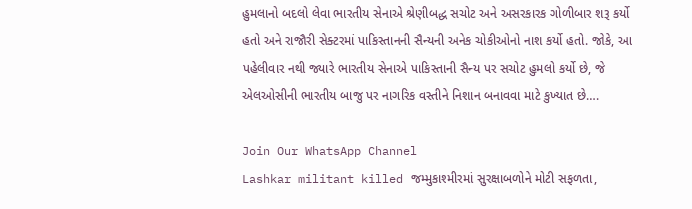હુમલાનો બદલો લેવા ભારતીય સેનાએ શ્રેણીબદ્ધ સચોટ અને અસરકારક ગોળીબાર શરૂ કર્યો હતો અને રાજૌરી સેક્ટરમાં પાકિસ્તાનની સૈન્યની અનેક ચોકીઓનો નાશ કર્યો હતો. જોકે, આ પહેલીવાર નથી જ્યારે ભારતીય સેનાએ પાકિસ્તાની સૈન્ય પર સચોટ હુમલો કર્યો છે, જે એલઓસીની ભારતીય બાજુ પર નાગરિક વસ્તીને નિશાન બનાવવા માટે કુખ્યાત છે….

Join Our WhatsApp Channel
Lashkar militant killed જમ્મુકાશ્મીરમાં સુરક્ષાબળોને મોટી સફળતા,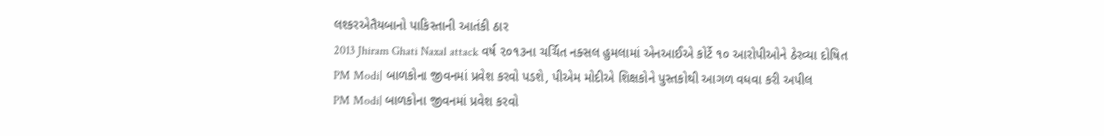લશ્કરએતૈયબાનો પાકિસ્તાની આતંકી ઠાર
2013 Jhiram Ghati Naxal attack વર્ષ ૨૦૧૩ના ચર્ચિત નક્સલ હુમલામાં એનઆઈએ કોર્ટે ૧૦ આરોપીઓને ઠેરવ્યા દોષિત
PM Modi| બાળકોના જીવનમાં પ્રવેશ કરવો પડશે, પીએમ મોદીએ શિક્ષકોને પુસ્તકોથી આગળ વધવા કરી અપીલ
PM Modi| બાળકોના જીવનમાં પ્રવેશ કરવો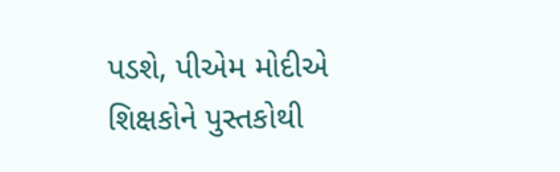પડશે, પીએમ મોદીએ શિક્ષકોને પુસ્તકોથી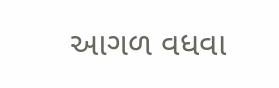આગળ વધવા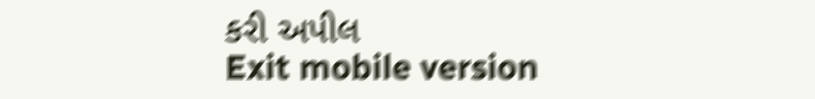કરી અપીલ
Exit mobile version